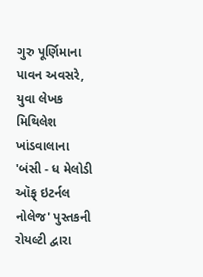ગુરુ પૂર્ણિમાના પાવન અવસરે, યુવા લેખક મિથિલેશ ખાંડવાલાના 'બંસી - ધ મેલોડી ઑફ્ ઇટર્નલ નોલેજ' પુસ્તકની રોયલ્ટી દ્વારા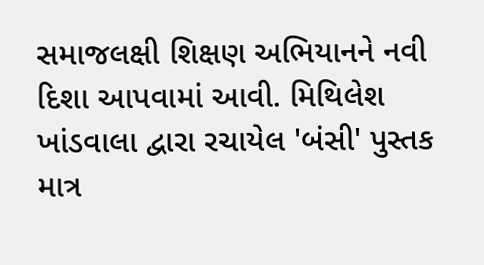સમાજલક્ષી શિક્ષણ અભિયાનને નવી દિશા આપવામાં આવી. મિથિલેશ ખાંડવાલા દ્વારા રચાયેલ 'બંસી' પુસ્તક માત્ર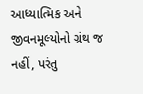આધ્યાત્મિક અને જીવનમૂલ્યોનો ગ્રંથ જ નહીં, પરંતુ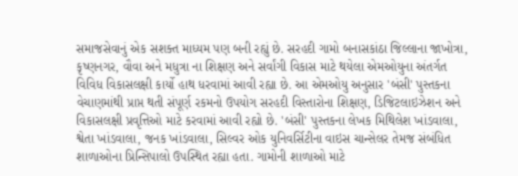સમાજસેવાનું એક સશક્ત માધ્યમ પણ બની રહ્યું છે. સરહદી ગામો બનાસકાંઠા જિલ્લાના જાખોત્રા, કૃષ્ણનગર, વૌવા અને મધુત્રા ના શિક્ષણ અને સર્વાંગી વિકાસ માટે થયેલા એમઓયુના અંતર્ગત વિવિધ વિકાસલક્ષી કાર્યો હાથ ધરવામાં આવી રહ્યા છે. આ એમઓયુ અનુસાર 'બંસી' પુસ્તકના વેચાણમાંથી પ્રાપ્ત થતી સંપૂર્ણ રકમનો ઉપયોગ સરહદી વિસ્તારોના શિક્ષણ, ડિજિટલાઇઝેશન અને વિકાસલક્ષી પ્રવૃત્તિઓ માટે કરવામાં આવી રહ્યો છે. 'બંસી' પુસ્તકના લેખક મિથિલેશ ખાંડવાલા, શ્વેતા ખાંડવાલા, જનક ખાંડવાલા, સિલ્વર ઓક યુનિવર્સિટીના વાઇસ ચાન્સેલર તેમજ સંબંધિત શાળાઓના પ્રિન્સિપાલો ઉપસ્થિત રહ્યા હતા. ગામોની શાળાઓ માટે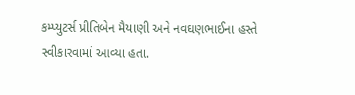કમ્પ્યુટર્સ પ્રીતિબેન મૈયાણી અને નવઘણભાઈના હસ્તે સ્વીકારવામાં આવ્યા હતા.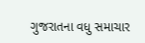ગુજરાતના વધુ સમાચાર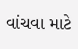વાંચવા માટે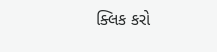ક્લિક કરો